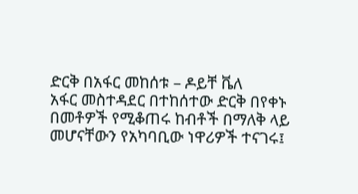ድርቅ በአፋር መከሰቱ – ዶይቸ ቬለ
አፋር መስተዳደር በተከሰተው ድርቅ በየቀኑ በመቶዎች የሚቆጠሩ ከብቶች በማለቅ ላይ መሆናቸውን የአካባቢው ነዋሪዎች ተናገሩ፤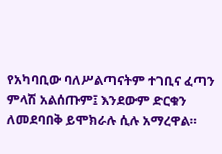የአካባቢው ባለሥልጣናትም ተገቢና ፈጣን ምላሽ አልሰጡም፤ እንደውም ድርቁን ለመደባበቅ ይሞክራሉ ሲሉ አማረዋል።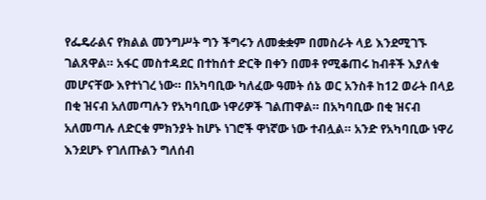የፌዴራልና የክልል መንግሥት ግን ችግሩን ለመቋቋም በመስራት ላይ እንደሚገኙ ገልጸዋል። አፋር መስተዳደር በተከሰተ ድርቅ በቀን በመቶ የሚቆጠሩ ከብቶች እያለቁ መሆናቸው እየተነገረ ነው። በአካባቢው ካለፈው ዓመት ሰኔ ወር አንስቶ ከ12 ወራት በላይ በቂ ዝናብ አለመጣሉን የአካባቢው ነዋሪዎች ገልጠዋል። በአካባቢው በቂ ዝናብ አለመጣሉ ለድርቁ ምክንያት ከሆኑ ነገሮች ዋነኛው ነው ተብሏል። አንድ የአካባቢው ነዋሪ እንደሆኑ የገለጡልን ግለሰብ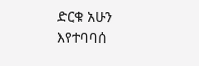ድርቁ አሁን እየተባባሰ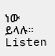ነው ይላሉ። Listen